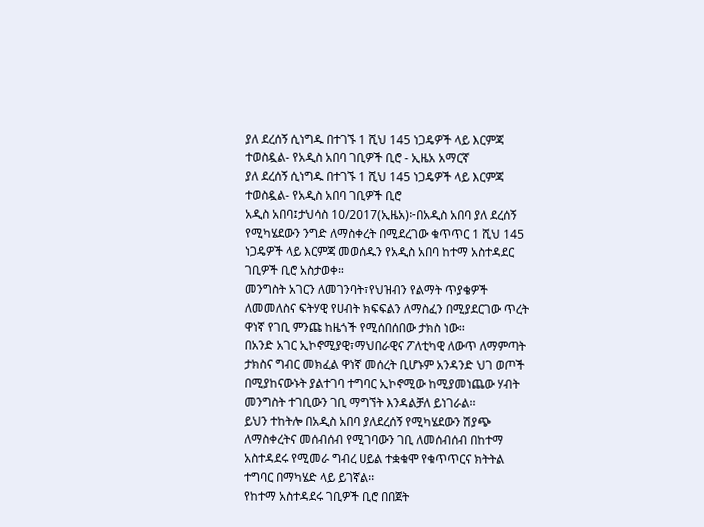ያለ ደረሰኝ ሲነግዱ በተገኙ 1 ሺህ 145 ነጋዴዎች ላይ እርምጃ ተወስዷል- የአዲስ አበባ ገቢዎች ቢሮ - ኢዜአ አማርኛ
ያለ ደረሰኝ ሲነግዱ በተገኙ 1 ሺህ 145 ነጋዴዎች ላይ እርምጃ ተወስዷል- የአዲስ አበባ ገቢዎች ቢሮ
አዲስ አበባ፤ታህሳስ 10/2017(ኢዜአ)፦በአዲስ አበባ ያለ ደረሰኝ የሚካሄደውን ንግድ ለማስቀረት በሚደረገው ቁጥጥር 1 ሺህ 145 ነጋዴዎች ላይ እርምጃ መወሰዱን የአዲስ አበባ ከተማ አስተዳደር ገቢዎች ቢሮ አስታወቀ።
መንግስት አገርን ለመገንባት፣የህዝብን የልማት ጥያቄዎች ለመመለስና ፍትሃዊ የሀብት ክፍፍልን ለማስፈን በሚያደርገው ጥረት ዋነኛ የገቢ ምንጩ ከዜጎች የሚሰበሰበው ታክስ ነው፡፡
በአንድ አገር ኢኮኖሚያዊ፣ማህበራዊና ፖለቲካዊ ለውጥ ለማምጣት ታክስና ግብር መክፈል ዋነኛ መሰረት ቢሆኑም አንዳንድ ህገ ወጦች በሚያከናውኑት ያልተገባ ተግባር ኢኮኖሚው ከሚያመነጨው ሃብት መንግስት ተገቢውን ገቢ ማግኘት እንዳልቻለ ይነገራል፡፡
ይህን ተከትሎ በአዲስ አበባ ያለደረሰኝ የሚካሄደውን ሽያጭ ለማስቀረትና መሰብሰብ የሚገባውን ገቢ ለመሰብሰብ በከተማ አስተዳደሩ የሚመራ ግብረ ሀይል ተቋቁሞ የቁጥጥርና ክትትል ተግባር በማካሄድ ላይ ይገኛል፡፡
የከተማ አስተዳደሩ ገቢዎች ቢሮ በበጀት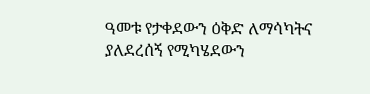ዓመቱ የታቀደውን ዕቅድ ለማሳካትና ያለደረሰኝ የሚካሄደውን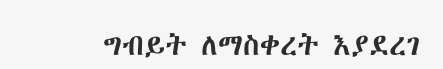ግብይት ለማስቀረት እያደረገ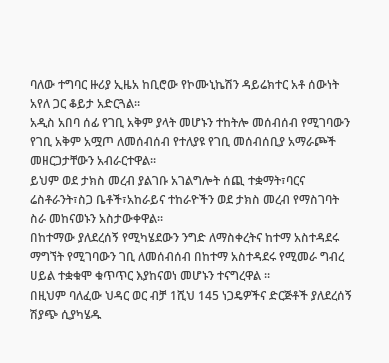ባለው ተግባር ዙሪያ ኢዜአ ከቢሮው የኮሙኒኬሽን ዳይሬክተር አቶ ሰውነት አየለ ጋር ቆይታ አድርጓል፡፡
አዲስ አበባ ሰፊ የገቢ አቅም ያላት መሆኑን ተከትሎ መሰብሰብ የሚገባውን የገቢ አቅም አሟጦ ለመሰብሰብ የተለያዩ የገቢ መሰብሰቢያ አማራጮች መዘርጋታቸውን አብራርተዋል፡፡
ይህም ወደ ታክስ መረብ ያልገቡ አገልግሎት ሰጪ ተቋማት፣ባርና ሬስቶራንት፣ስጋ ቤቶች፣አከራይና ተከራዮችን ወደ ታክስ መረብ የማስገባት ስራ መከናወኑን አስታውቀዋል፡፡
በከተማው ያለደረሰኝ የሚካሄደውን ንግድ ለማስቀረትና ከተማ አስተዳደሩ ማግኘት የሚገባውን ገቢ ለመሰብሰብ በከተማ አስተዳደሩ የሚመራ ግብረ ሀይል ተቋቁሞ ቁጥጥር እያከናወነ መሆኑን ተናግረዋል ፡፡
በዚህም ባለፈው ህዳር ወር ብቻ 1ሺህ 145 ነጋዴዎችና ድርጅቶች ያለደረሰኝ ሽያጭ ሲያካሄዱ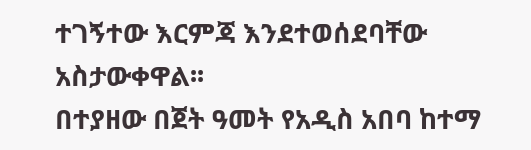ተገኝተው እርምጃ እንደተወሰደባቸው አስታውቀዋል፡፡
በተያዘው በጀት ዓመት የአዲስ አበባ ከተማ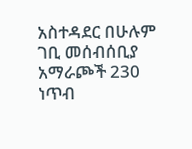አስተዳደር በሁሉም ገቢ መሰብሰቢያ አማራጮች 230 ነጥብ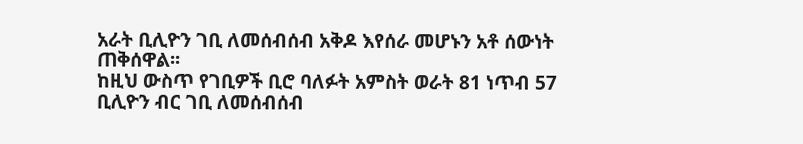አራት ቢሊዮን ገቢ ለመሰብሰብ አቅዶ እየሰራ መሆኑን አቶ ሰውነት ጠቅሰዋል፡፡
ከዚህ ውስጥ የገቢዎች ቢሮ ባለፉት አምስት ወራት 81 ነጥብ 57 ቢሊዮን ብር ገቢ ለመሰብሰብ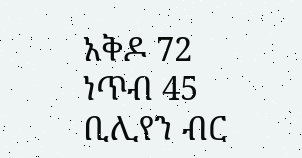አቅዶ 72 ነጥብ 45 ቢሊየን ብር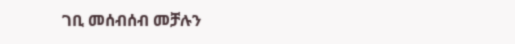ገቢ መሰብሰብ መቻሉን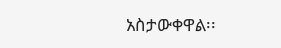አስታውቀዋል፡፡